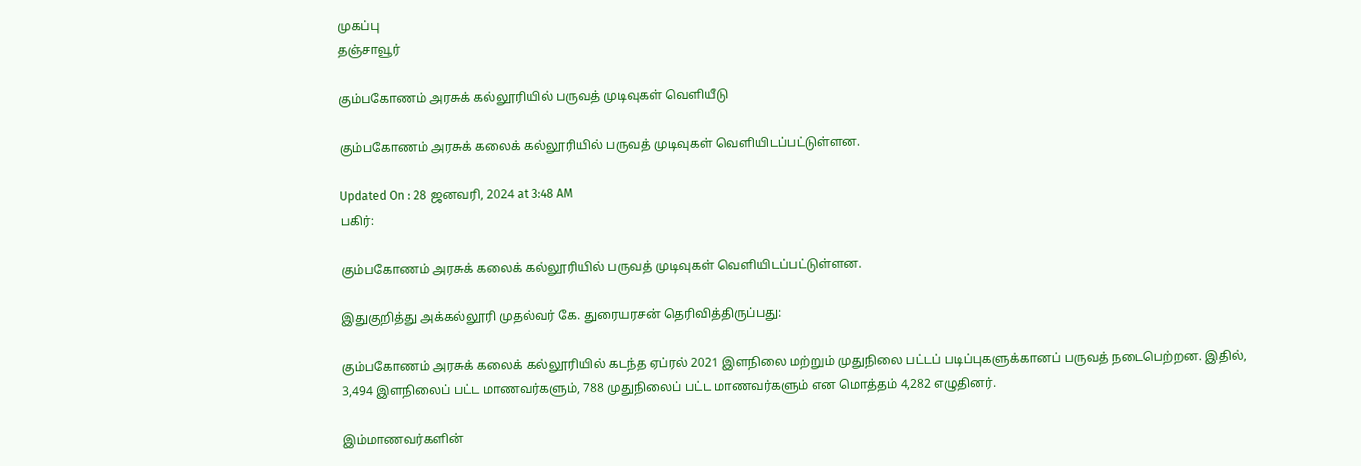முகப்பு
தஞ்சாவூர்

கும்பகோணம் அரசுக் கல்லூரியில் பருவத் முடிவுகள் வெளியீடு

கும்பகோணம் அரசுக் கலைக் கல்லூரியில் பருவத் முடிவுகள் வெளியிடப்பட்டுள்ளன.

Updated On : 28 ஜனவரி, 2024 at 3:48 AM
பகிர்:

கும்பகோணம் அரசுக் கலைக் கல்லூரியில் பருவத் முடிவுகள் வெளியிடப்பட்டுள்ளன.

இதுகுறித்து அக்கல்லூரி முதல்வர் கே. துரையரசன் தெரிவித்திருப்பது:

கும்பகோணம் அரசுக் கலைக் கல்லூரியில் கடந்த ஏப்ரல் 2021 இளநிலை மற்றும் முதுநிலை பட்டப் படிப்புகளுக்கானப் பருவத் நடைபெற்றன. இதில், 3,494 இளநிலைப் பட்ட மாணவர்களும், 788 முதுநிலைப் பட்ட மாணவர்களும் என மொத்தம் 4,282 எழுதினர்.

இம்மாணவர்களின்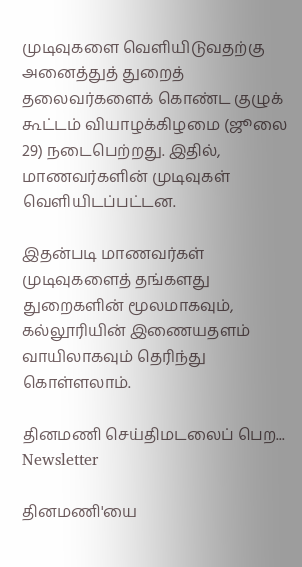முடிவுகளை வெளியிடுவதற்கு அனைத்துத் துறைத் தலைவர்களைக் கொண்ட குழுக் கூட்டம் வியாழக்கிழமை (ஜூலை 29) நடைபெற்றது. இதில், மாணவர்களின் முடிவுகள் வெளியிடப்பட்டன.

இதன்படி மாணவர்கள் முடிவுகளைத் தங்களது துறைகளின் மூலமாகவும், கல்லூரியின் இணையதளம் வாயிலாகவும் தெரிந்து கொள்ளலாம்.

தினமணி செய்திமடலைப் பெற... Newsletter

தினமணி'யை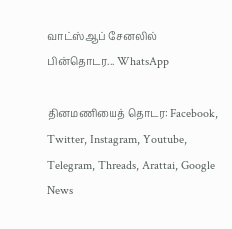வாட்ஸ்ஆப் சேனலில் பின்தொடர... WhatsApp

தினமணியைத் தொடர: Facebook, Twitter, Instagram, Youtube, Telegram, Threads, Arattai, Google News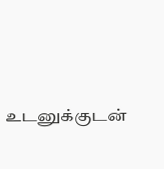உடனுக்குடன்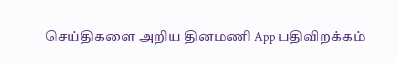செய்திகளை அறிய தினமணி App பதிவிறக்கம்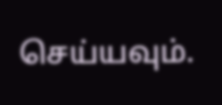செய்யவும்.